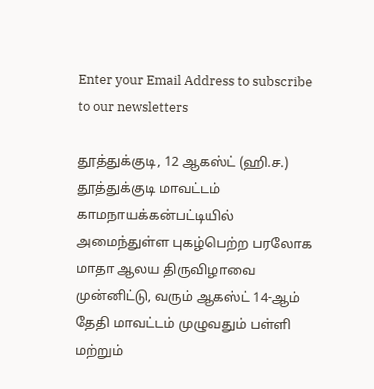Enter your Email Address to subscribe to our newsletters

தூத்துக்குடி, 12 ஆகஸ்ட் (ஹி.ச.)
தூத்துக்குடி மாவட்டம் காமநாயக்கன்பட்டியில் அமைந்துள்ள புகழ்பெற்ற பரலோக மாதா ஆலய திருவிழாவை முன்னிட்டு, வரும் ஆகஸ்ட் 14-ஆம் தேதி மாவட்டம் முழுவதும் பள்ளி மற்றும்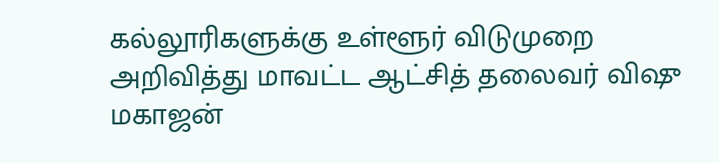கல்லூரிகளுக்கு உள்ளூர் விடுமுறை அறிவித்து மாவட்ட ஆட்சித் தலைவர் விஷு மகாஜன்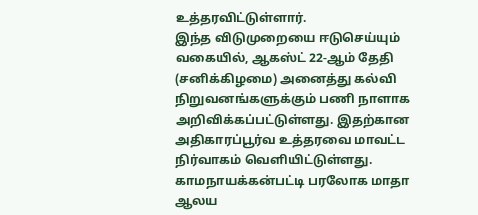உத்தரவிட்டுள்ளார்.
இந்த விடுமுறையை ஈடுசெய்யும் வகையில், ஆகஸ்ட் 22-ஆம் தேதி (சனிக்கிழமை) அனைத்து கல்வி நிறுவனங்களுக்கும் பணி நாளாக அறிவிக்கப்பட்டுள்ளது. இதற்கான அதிகாரப்பூர்வ உத்தரவை மாவட்ட நிர்வாகம் வெளியிட்டுள்ளது.
காமநாயக்கன்பட்டி பரலோக மாதா ஆலய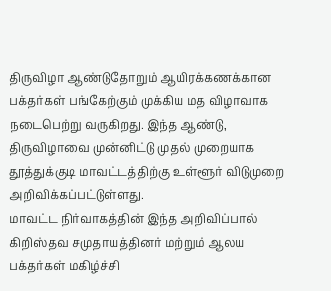திருவிழா ஆண்டுதோறும் ஆயிரக்கணக்கான பக்தர்கள் பங்கேற்கும் முக்கிய மத விழாவாக நடைபெற்று வருகிறது. இந்த ஆண்டு, திருவிழாவை முன்னிட்டு முதல் முறையாக தூத்துக்குடி மாவட்டத்திற்கு உள்ளூர் விடுமுறை அறிவிக்கப்பட்டுள்ளது.
மாவட்ட நிர்வாகத்தின் இந்த அறிவிப்பால் கிறிஸ்தவ சமுதாயத்தினர் மற்றும் ஆலய பக்தர்கள் மகிழ்ச்சி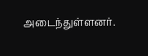அடைந்துள்ளனர்.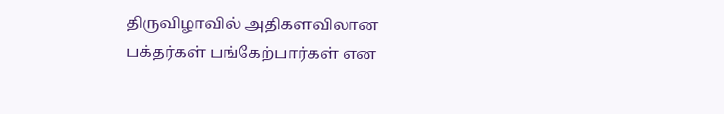திருவிழாவில் அதிகளவிலான பக்தர்கள் பங்கேற்பார்கள் என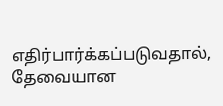எதிர்பார்க்கப்படுவதால், தேவையான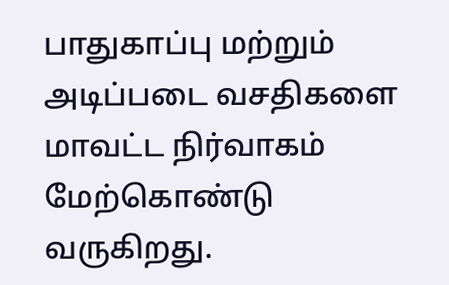பாதுகாப்பு மற்றும் அடிப்படை வசதிகளை மாவட்ட நிர்வாகம் மேற்கொண்டு வருகிறது.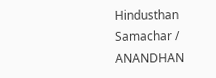Hindusthan Samachar / ANANDHAN